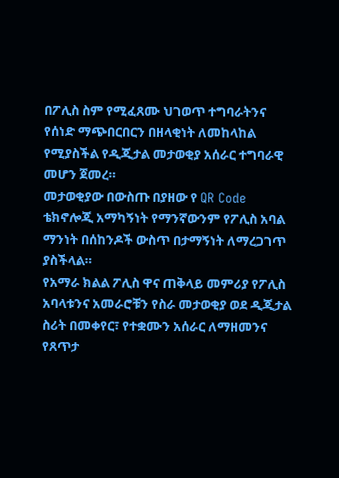በፖሊስ ስም የሚፈጸሙ ህገወጥ ተግባራትንና የሰነድ ማጭበርበርን በዘላቂነት ለመከላከል የሚያስችል የዲጂታል መታወቂያ አሰራር ተግባራዊ መሆን ጀመረ።
መታወቂያው በውስጡ በያዘው የ QR Code ቴክኖሎጂ አማካኝነት የማንኛውንም የፖሊስ አባል ማንነት በሰከንዶች ውስጥ በታማኝነት ለማረጋገጥ ያስችላል።
የአማራ ክልል ፖሊስ ዋና ጠቅላይ መምሪያ የፖሊስ አባላቱንና አመራሮቹን የስራ መታወቂያ ወደ ዲጂታል ስሪት በመቀየር፣ የተቋሙን አሰራር ለማዘመንና የጸጥታ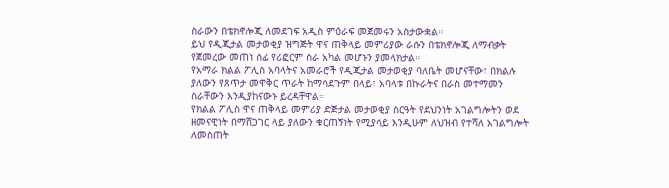ስራውን በቴክኖሎጂ ለመደገፍ አዲስ ምዕራፍ መጀመሩን አስታውቋል።
ይህ የዲጂታል መታወቂያ ዝግጅት ዋና ጠቅላይ መምሪያው ራሱን በቴክኖሎጂ ለማብቃት የጀመረው መጠነ ሰፊ የሪፎርም ስራ አካል መሆኑን ያመላክታል።
የአማራ ክልል ፖሊስ አባላትና አመራሮች የዲጂታል መታወቂያ ባለቤት መሆናቸው፣ በክልሉ ያለውን የጸጥታ መዋቅር ጥራት ከማሳደጉም በላይ፣ አባላቱ በኩራትና በራስ መተማመን ስራቸውን እንዲያከናውኑ ይረዳቸዋል።
የክልል ፖሊስ ዋና ጠቅላይ መምሪያ ድጅታል መታወቂያ ስርዓት የደህንነት አገልግሎትን ወደ ዘመናዊነት በማሸጋገር ላይ ያለውን ቁርጠኝነት የሚያሳይ እንዲሁም ለህዝብ የተሻለ አገልግሎት ለመስጠት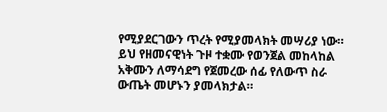የሚያደርገውን ጥረት የሚያመላክት መሣሪያ ነው።
ይህ የዘመናዊነት ጉዞ ተቋሙ የወንጀል መከላከል አቅሙን ለማሳደግ የጀመረው ሰፊ የለውጥ ስራ ውጤት መሆኑን ያመላክታል።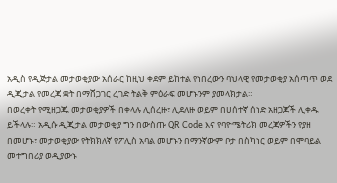አዲስ የዲጅታል መታወቂያው አሰራር ከዚህ ቀደም ይከተል የነበረውን ባህላዊ የመታወቂያ አሰጣጥ ወደ ዲጂታል የመረጃ ቋት በማሸጋገር ረገድ ትልቅ ምዕራፍ መሆኑንም ያመላክታል።
በወረቀት የሚዘጋጁ መታወቂያዎች በቀላሉ ሊሰረዙ፣ ሊደለዙ ወይም በሀሰተኛ ሰነድ አዘጋጆች ሊቀዱ ይችላሉ። አዲሱ ዲጂታል መታወቂያ ግን በውስጡ QR Code እና የባዮሜትሪክ መረጃዎችን የያዘ በመሆኑ፣ መታወቂያው የትክክለኛ የፖሊስ አባል መሆኑን በማንኛውም ቦታ በስካነር ወይም በሞባይል መተግበሪያ ወዲያውኑ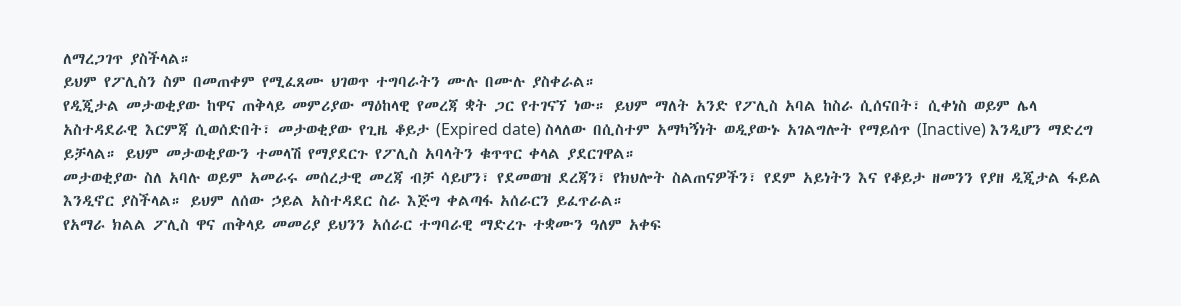ለማረጋገጥ ያስችላል።
ይህም የፖሊስን ስም በመጠቀም የሚፈጸሙ ህገወጥ ተግባራትን ሙሉ በሙሉ ያስቀራል።
የዲጂታል መታወቂያው ከዋና ጠቅላይ መምሪያው ማዕከላዊ የመረጃ ቋት ጋር የተገናኘ ነው። ይህም ማለት አንድ የፖሊስ አባል ከስራ ሲሰናበት፣ ሲቀነስ ወይም ሌላ አስተዳደራዊ እርምጃ ሲወሰድበት፣ መታወቂያው የጊዜ ቆይታ (Expired date) ስላለው በሲስተም አማካኝነት ወዲያውኑ አገልግሎት የማይሰጥ (Inactive) እንዲሆን ማድረግ ይቻላል። ይህም መታወቂያውን ተመላሽ የማያደርጉ የፖሊስ አባላትን ቁጥጥር ቀላል ያደርገዋል።
መታወቂያው ስለ አባሉ ወይም አመራሩ መሰረታዊ መረጃ ብቻ ሳይሆን፣ የደመወዝ ደረጃን፣ የክህሎት ስልጠናዎችን፣ የደም አይነትን እና የቆይታ ዘመንን የያዘ ዲጂታል ፋይል እንዲኖር ያስችላል። ይህም ለሰው ኃይል አስተዳደር ስራ እጅግ ቀልጣፋ አሰራርን ይፈጥራል።
የአማራ ክልል ፖሊስ ዋና ጠቅላይ መመሪያ ይህንን አሰራር ተግባራዊ ማድረጉ ተቋሙን ዓለም አቀፍ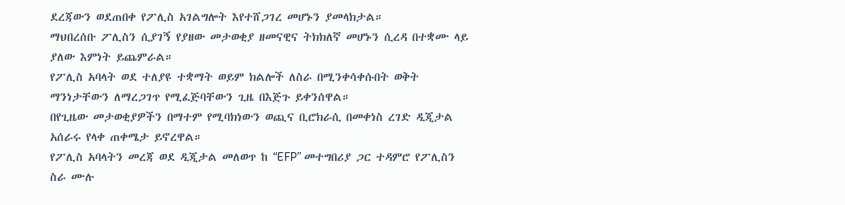ደረጃውን ወደጠበቀ የፖሊስ አገልግሎት እየተሸጋገረ መሆኑን ያመላክታል።
ማህበረሰቡ ፖሊስን ሲያገኝ የያዘው መታወቂያ ዘመናዊና ትክክለኛ መሆኑን ሲረዳ በተቋሙ ላይ ያለው እምነት ይጨምራል።
የፖሊስ አባላት ወደ ተለያዩ ተቋማት ወይም ክልሎች ለስራ በሚንቀሳቀሱበት ወቅት ማንነታቸውን ለማረጋገጥ የሚፈጅባቸውን ጊዜ በእጅጉ ይቀንሰዋል።
በየጊዜው መታወቂያዎችን በማተም የሚባክነውን ወጪና ቢሮክራሲ በመቀነስ ረገድ ዲጂታል አሰራሩ የላቀ ጠቀሜታ ይኖረዋል።
የፖሊስ አባላትን መረጃ ወደ ዲጂታል መለወጥ ከ “EFP” መተግበሪያ ጋር ተዳምሮ የፖሊስን ስራ ሙሉ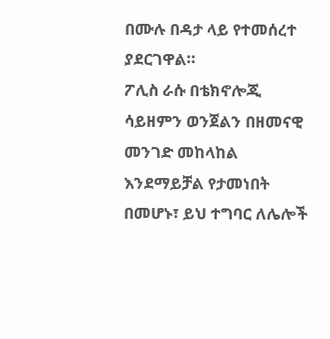በሙሉ በዳታ ላይ የተመሰረተ ያደርገዋል።
ፖሊስ ራሱ በቴክኖሎጂ ሳይዘምን ወንጀልን በዘመናዊ መንገድ መከላከል እንደማይቻል የታመነበት በመሆኑ፣ ይህ ተግባር ለሌሎች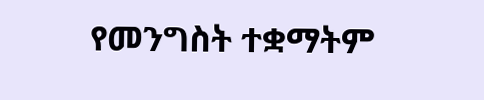የመንግስት ተቋማትም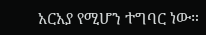አርአያ የሚሆን ተግባር ነው።